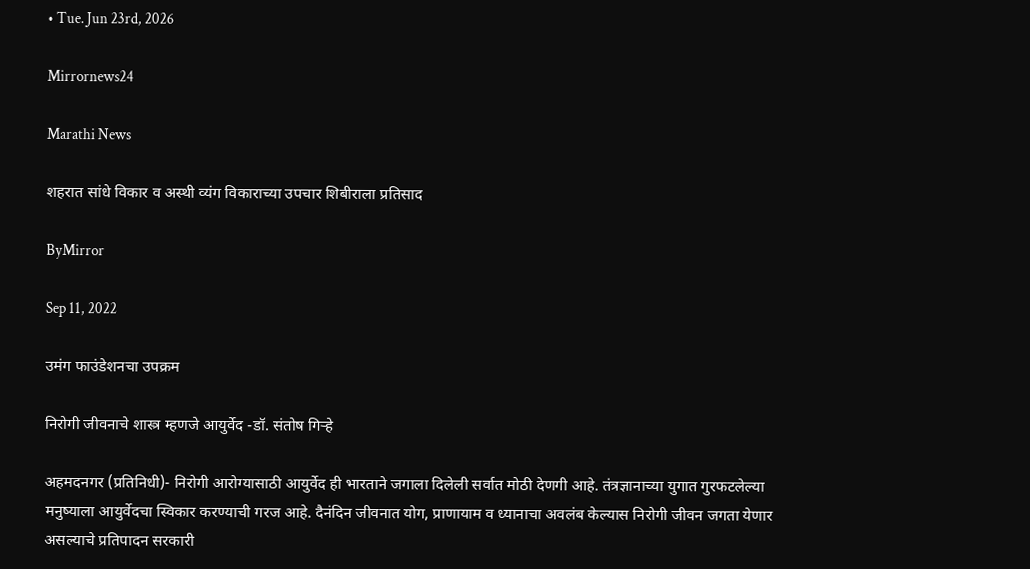• Tue. Jun 23rd, 2026

Mirrornews24

Marathi News

शहरात सांधे विकार व अस्थी व्यंग विकाराच्या उपचार शिबीराला प्रतिसाद

ByMirror

Sep 11, 2022

उमंग फाउंडेशनचा उपक्रम

निरोगी जीवनाचे शास्त्र म्हणजे आयुर्वेद -डॉ. संतोष गिर्‍हे

अहमदनगर (प्रतिनिधी)- निरोगी आरोग्यासाठी आयुर्वेद ही भारताने जगाला दिलेली सर्वात मोठी देणगी आहे. तंत्रज्ञानाच्या युगात गुरफटलेल्या मनुष्याला आयुर्वेदचा स्विकार करण्याची गरज आहे. दैनंदिन जीवनात योग, प्राणायाम व ध्यानाचा अवलंब केल्यास निरोगी जीवन जगता येणार असल्याचे प्रतिपादन सरकारी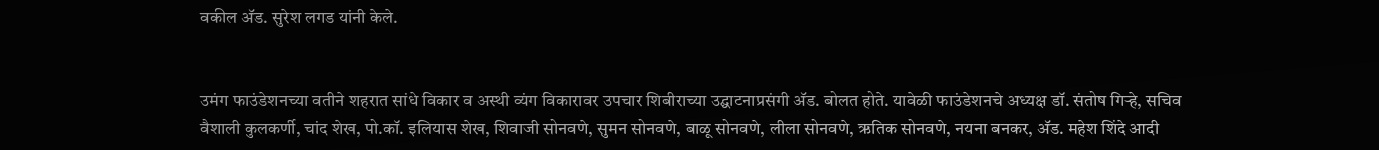वकील अ‍ॅड. सुरेश लगड यांनी केले.


उमंग फाउंडेशनच्या वतीने शहरात सांधे विकार व अस्थी व्यंग विकारावर उपचार शिबीराच्या उद्घाटनाप्रसंगी अ‍ॅड. बोलत होते. यावेळी फाउंडेशनचे अध्यक्ष डॉ. संतोष गिर्‍हे, सचिव वैशाली कुलकर्णी, चांद शेख, पो.कॉ. इलियास शेख, शिवाजी सोनवणे, सुमन सोनवणे, बाळू सोनवणे, लीला सोनवणे, ऋतिक सोनवणे, नयना बनकर, अ‍ॅड. महेश शिंदे आदी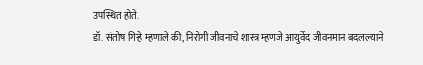उपस्थित होते.
डॉ. संतोष गिर्‍हे म्हणाले की, निरोगी जीवनाचे शास्त्र म्हणजे आयुर्वेद जीवनमान बदलल्याने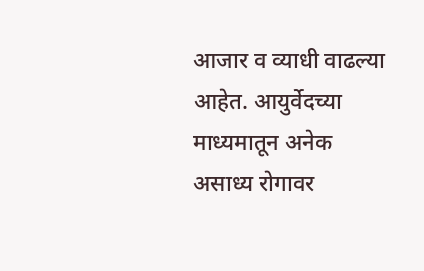आजार व व्याधी वाढल्या आहेत. आयुर्वेदच्या माध्यमातून अनेक असाध्य रोगावर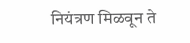नियंत्रण मिळवून ते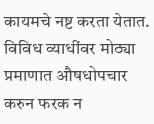कायमचे नष्ट करता येतात. विविध व्याधींवर मोठ्या प्रमाणात औषधोपचार करुन फरक न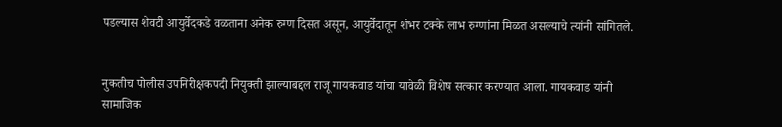पडल्यास शेवटी आयुर्वेदकडे वळताना अनेक रुग्ण दिसत असून, आयुर्वेदातून शंभर टक्के लाभ रुग्णांना मिळत असल्याचे त्यांनी सांगितले.


नुकतीच पोलीस उपनिरीक्षकपदी नियुक्ती झाल्याबद्दल राजू गायकवाड यांचा यावेळी विशेष सत्कार करण्यात आला. गायकवाड यांनी सामाजिक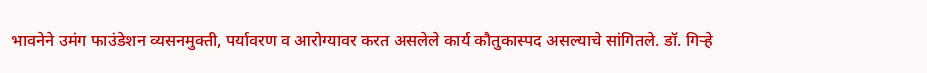भावनेने उमंग फाउंडेशन व्यसनमुक्ती, पर्यावरण व आरोग्यावर करत असलेले कार्य कौतुकास्पद असल्याचे सांगितले. डॉ. गिर्‍हे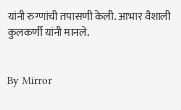यांनी रुग्णांची तपासणी केली. आभार वैशाली कुलकर्णी यांनी मानले.


By Mirror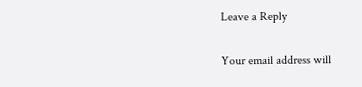Leave a Reply

Your email address will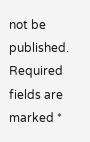not be published. Required fields are marked *